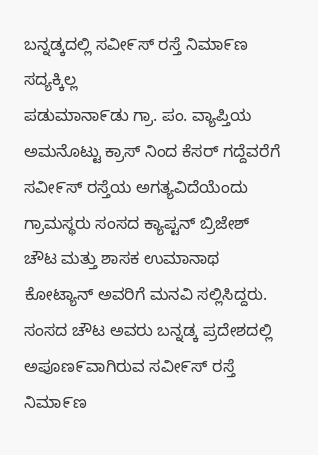ಬನ್ನಡ್ಕದಲ್ಲಿ ಸವೀ೯ಸ್ ರಸ್ತೆ ನಿಮಾ೯ಣ ಸದ್ಯಕ್ಕಿಲ್ಲ
ಪಡುಮಾನಾ೯ಡು ಗ್ರಾ. ಪಂ. ವ್ಯಾಪ್ತಿಯ ಅಮನೊಟ್ಟು ಕ್ರಾಸ್ ನಿಂದ ಕೆಸರ್ ಗದ್ದೆವರೆಗೆ ಸವೀ೯ಸ್ ರಸ್ತೆಯ ಅಗತ್ಯವಿದೆಯೆಂದು ಗ್ರಾಮಸ್ಥರು ಸಂಸದ ಕ್ಯಾಪ್ಟನ್ ಬ್ರಿಜೇಶ್ ಚೌಟ ಮತ್ತು ಶಾಸಕ ಉಮಾನಾಥ ಕೋಟ್ಯಾನ್ ಅವರಿಗೆ ಮನವಿ ಸಲ್ಲಿಸಿದ್ದರು.
ಸಂಸದ ಚೌಟ ಅವರು ಬನ್ನಡ್ಕ ಪ್ರದೇಶದಲ್ಲಿ ಅಪೂಣ೯ವಾಗಿರುವ ಸವೀ೯ಸ್ ರಸ್ತೆ ನಿಮಾ೯ಣ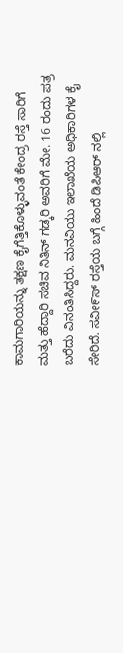ಕಾಮಗಾರಿಯನ್ನು ತಕ್ಷಣ ಕೈಗೆತ್ತಿಕೊಳ್ಳುವಂತೆ ಕೇಂದ್ರ ರಸ್ತೆ ಸಾರಿಗೆ ಮತ್ತು ಹೆದ್ದಾರಿ ಸಚಿವ ನಿತಿನ್ ಗಡ್ಕರಿ ಅವರಿಗೆ ಮೇ. 16 ರಂದು ಪತ್ರ ಬರೆದು ವಿನಂತಿಸಿದ್ದರು. ಮನವಿಯು ಇಲಾಖೆಯ ಅಧಿಕಾರಿಗಳ ಕೈ ಸೇರಿದೆ. ಸವೀ೯ಸ್ ರಸ್ತೆಯ ಬಗ್ಗೆ ಹಿಂದೆ ಡಿಪಿಆರ್ ನಲ್ಲಿ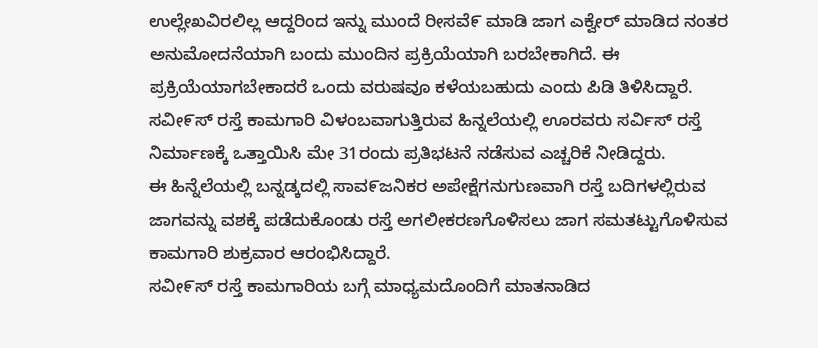ಉಲ್ಲೇಖವಿರಲಿಲ್ಲ ಆದ್ದರಿಂದ ಇನ್ನು ಮುಂದೆ ರೀಸವೆ೯ ಮಾಡಿ ಜಾಗ ಎಕ್ವೇರ್ ಮಾಡಿದ ನಂತರ ಅನುಮೋದನೆಯಾಗಿ ಬಂದು ಮುಂದಿನ ಪ್ರಕ್ರಿಯೆಯಾಗಿ ಬರಬೇಕಾಗಿದೆ. ಈ ಪ್ರಕ್ರಿಯೆಯಾಗಬೇಕಾದರೆ ಒಂದು ವರುಷವೂ ಕಳೆಯಬಹುದು ಎಂದು ಪಿಡಿ ತಿಳಿಸಿದ್ದಾರೆ.
ಸವೀ೯ಸ್ ರಸ್ತೆ ಕಾಮಗಾರಿ ವಿಳಂಬವಾಗುತ್ತಿರುವ ಹಿನ್ನಲೆಯಲ್ಲಿ ಊರವರು ಸರ್ವಿಸ್ ರಸ್ತೆ ನಿರ್ಮಾಣಕ್ಕೆ ಒತ್ತಾಯಿಸಿ ಮೇ 31ರಂದು ಪ್ರತಿಭಟನೆ ನಡೆಸುವ ಎಚ್ಚರಿಕೆ ನೀಡಿದ್ದರು.
ಈ ಹಿನ್ನೆಲೆಯಲ್ಲಿ ಬನ್ನಡ್ಕದಲ್ಲಿ ಸಾವ೯ಜನಿಕರ ಅಪೇಕ್ಷೆಗನುಗುಣವಾಗಿ ರಸ್ತೆ ಬದಿಗಳಲ್ಲಿರುವ ಜಾಗವನ್ನು ವಶಕ್ಕೆ ಪಡೆದುಕೊಂಡು ರಸ್ತೆ ಅಗಲೀಕರಣಗೊಳಿಸಲು ಜಾಗ ಸಮತಟ್ಟುಗೊಳಿಸುವ ಕಾಮಗಾರಿ ಶುಕ್ರವಾರ ಆರಂಭಿಸಿದ್ದಾರೆ.
ಸವೀ೯ಸ್ ರಸ್ತೆ ಕಾಮಗಾರಿಯ ಬಗ್ಗೆ ಮಾಧ್ಯಮದೊಂದಿಗೆ ಮಾತನಾಡಿದ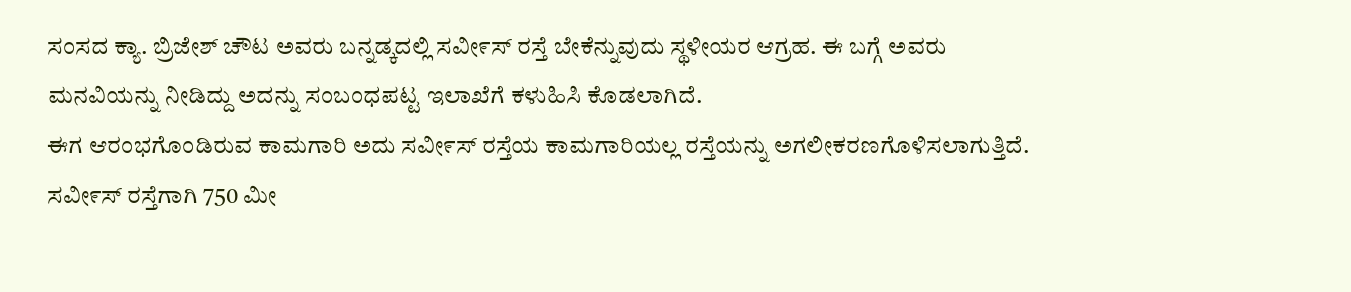ಸಂಸದ ಕ್ಯಾ. ಬ್ರಿಜೇಶ್ ಚೌಟ ಅವರು ಬನ್ನಡ್ಕದಲ್ಲಿ ಸವೀ೯ಸ್ ರಸ್ತೆ ಬೇಕೆನ್ನುವುದು ಸ್ಥಳೀಯರ ಆಗ್ರಹ. ಈ ಬಗ್ಗೆ ಅವರು ಮನವಿಯನ್ನು ನೀಡಿದ್ದು ಅದನ್ನು ಸಂಬಂಧಪಟ್ಟ ಇಲಾಖೆಗೆ ಕಳುಹಿಸಿ ಕೊಡಲಾಗಿದೆ.
ಈಗ ಆರಂಭಗೊಂಡಿರುವ ಕಾಮಗಾರಿ ಅದು ಸವೀ೯ಸ್ ರಸ್ತೆಯ ಕಾಮಗಾರಿಯಲ್ಲ ರಸ್ತೆಯನ್ನು ಅಗಲೀಕರಣಗೊಳಿಸಲಾಗುತ್ತಿದೆ. ಸವೀ೯ಸ್ ರಸ್ತೆಗಾಗಿ 750 ಮೀ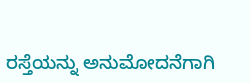ರಸ್ತೆಯನ್ನು ಅನುಮೋದನೆಗಾಗಿ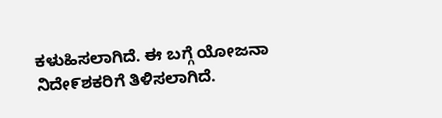ಕಳುಹಿಸಲಾಗಿದೆ. ಈ ಬಗ್ಗೆ ಯೋಜನಾ ನಿದೇ೯ಶಕರಿಗೆ ತಿಳಿಸಲಾಗಿದೆ.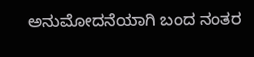ಅನುಮೋದನೆಯಾಗಿ ಬಂದ ನಂತರ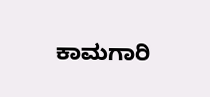ಕಾಮಗಾರಿ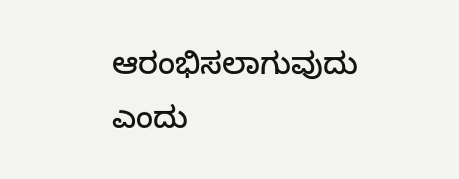ಆರಂಭಿಸಲಾಗುವುದು ಎಂದು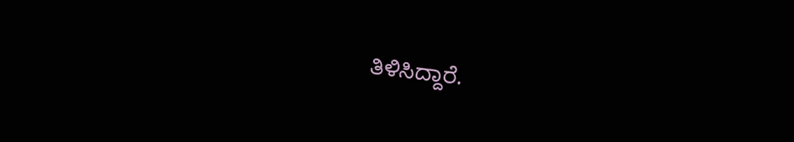ತಿಳಿಸಿದ್ದಾರೆ.